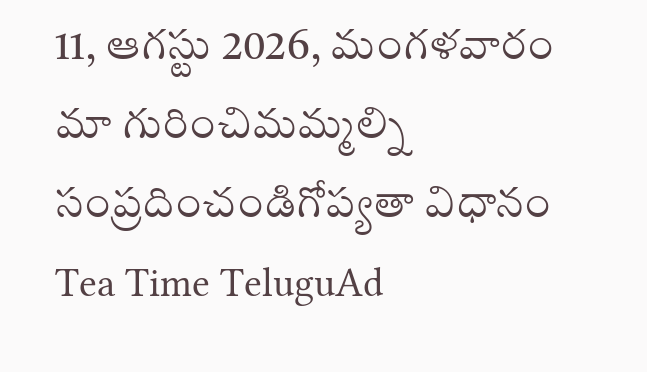11, ఆగస్టు 2026, మంగళవారం
మా గురించిమమ్మల్ని సంప్రదించండిగోప్యతా విధానం
Tea Time TeluguAd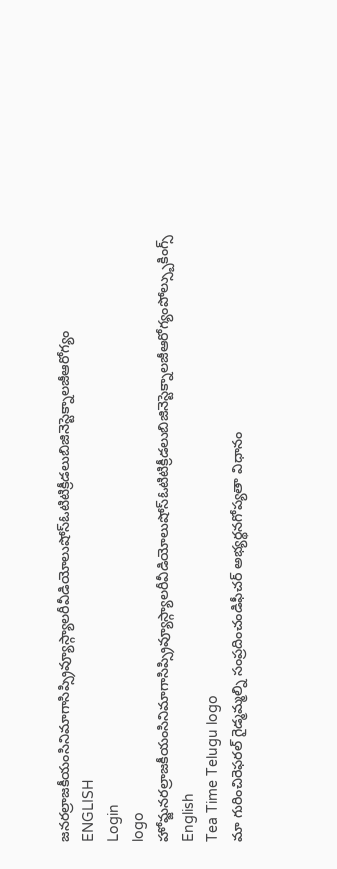జనరల్రాజకీయంసినిమాగాసిప్స్రివ్యూస్గ్యాలరీవీడియోలుషోస్ఓటిటిక్రీడలుబిజినెస్టెక్నాలజీఆరోగ్యం
ENGLISH
Login
logo
హోమ్జనరల్రాజకీయంసినిమాగాసిప్స్రివ్యూస్గ్యాలరీవీడియోలుషోస్ఓటిటిక్రీడలుబిజినెస్టెక్నాలజీఆరోగ్యంపోల్స్బుకింగ్స్
English
Tea Time Telugu logo
మా గురించిరెఫరల్ గైడ్మమ్మల్ని సంప్రదించండిఫీచర్ అభ్యర్థనగోప్యతా విధానం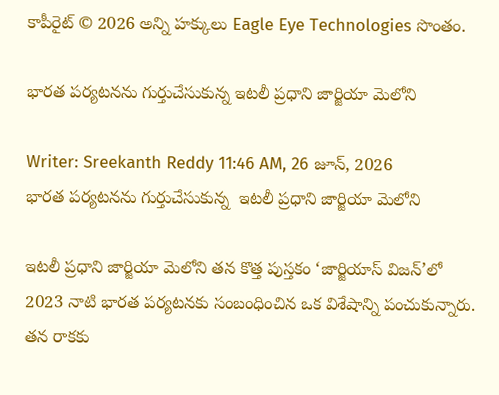కాపీరైట్ © 2026 అన్ని హక్కులు Eagle Eye Technologies సొంతం.

భారత పర్యటనను గుర్తుచేసుకున్న ఇటలీ ప్రధాని జార్జియా మెలోని

Writer: Sreekanth Reddy 11:46 AM, 26 జూన్, 2026
భారత పర్యటనను గుర్తుచేసుకున్న  ఇటలీ ప్రధాని జార్జియా మెలోని

ఇటలీ ప్రధాని జార్జియా మెలోని తన కొత్త పుస్తకం ‘జార్జియాస్‌ విజన్‌’లో 2023 నాటి భారత పర్యటనకు సంబంధించిన ఒక విశేషాన్ని పంచుకున్నారు. తన రాకకు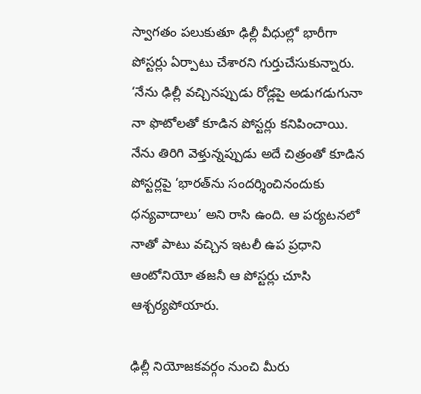స్వాగతం పలుకుతూ ఢిల్లీ వీధుల్లో భారీగా పోస్టర్లు ఏర్పాటు చేశారని గుర్తుచేసుకున్నారు. ‘నేను ఢిల్లీ వచ్చినప్పుడు రోడ్లపై అడుగడుగునా నా ఫొటోలతో కూడిన పోస్టర్లు కనిపించాయి. నేను తిరిగి వెళ్తున్నప్పుడు అదే చిత్రంతో కూడిన పోస్టర్లపై ‘భారత్‌ను సందర్శించినందుకు ధన్యవాదాలు’ అని రాసి ఉంది. ఆ పర్యటనలో నాతో పాటు వచ్చిన ఇటలీ ఉప ప్రధాని ఆంటోనియో తజనీ ఆ పోస్టర్లు చూసి ఆశ్చర్యపోయారు.

ఢిల్లీ నియోజకవర్గం నుంచి మీరు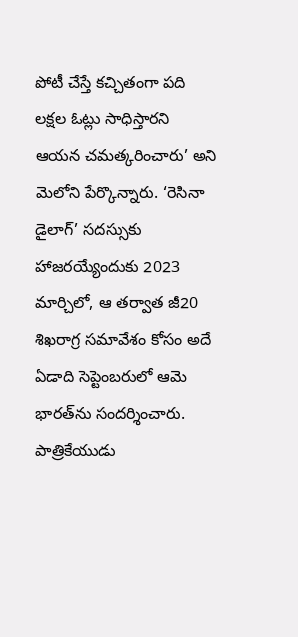పోటీ చేస్తే కచ్చితంగా పది లక్షల ఓట్లు సాధిస్తారని ఆయన చమత్కరించారు’ అని మెలోని పేర్కొన్నారు. ‘రెసినా డైలాగ్‌’ సదస్సుకు హాజరయ్యేందుకు 2023 మార్చిలో, ఆ తర్వాత జీ20 శిఖరాగ్ర సమావేశం కోసం అదే ఏడాది సెప్టెంబరులో ఆమె భారత్‌ను సందర్శించారు. పాత్రికేయుడు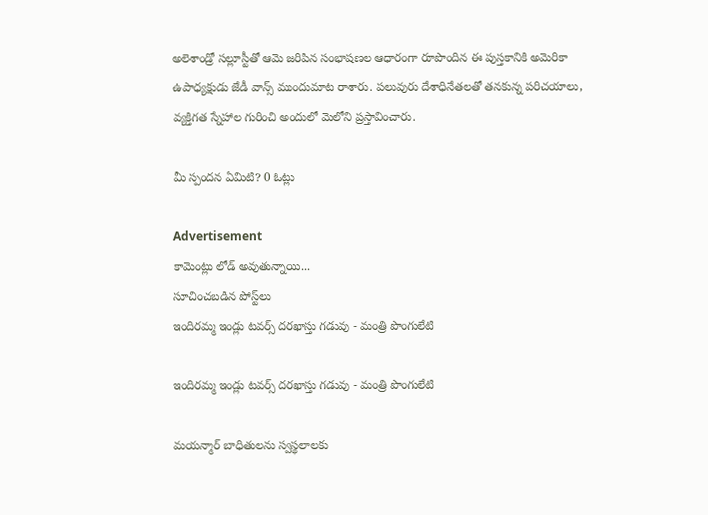అలెశాండ్రో సల్లూస్టీతో ఆమె జరిపిన సంభాషణల ఆధారంగా రూపొందిన ఈ పుస్తకానికి అమెరికా ఉపాధ్యక్షుడు జేడీ వాన్స్‌ ముందుమాట రాశారు. పలువురు దేశాధినేతలతో తనకున్న పరిచయాలు, వ్యక్తిగత స్నేహాల గురించి అందులో మెలోని ప్రస్తావించారు.

మీ స్పందన ఏమిటి? 0 ఓట్లు

Advertisement
కామెంట్లు లోడ్ అవుతున్నాయి...
సూచించబడిన పోస్ట్‌లు
ఇందిరమ్మ ఇండ్లు టవర్స్ దరఖాస్తు గడువు - మంత్రి పొంగులేటి

ఇందిరమ్మ ఇండ్లు టవర్స్ దరఖాస్తు గడువు - మంత్రి పొంగులేటి

మయన్మార్ బాధితులను స్వస్థలాలకు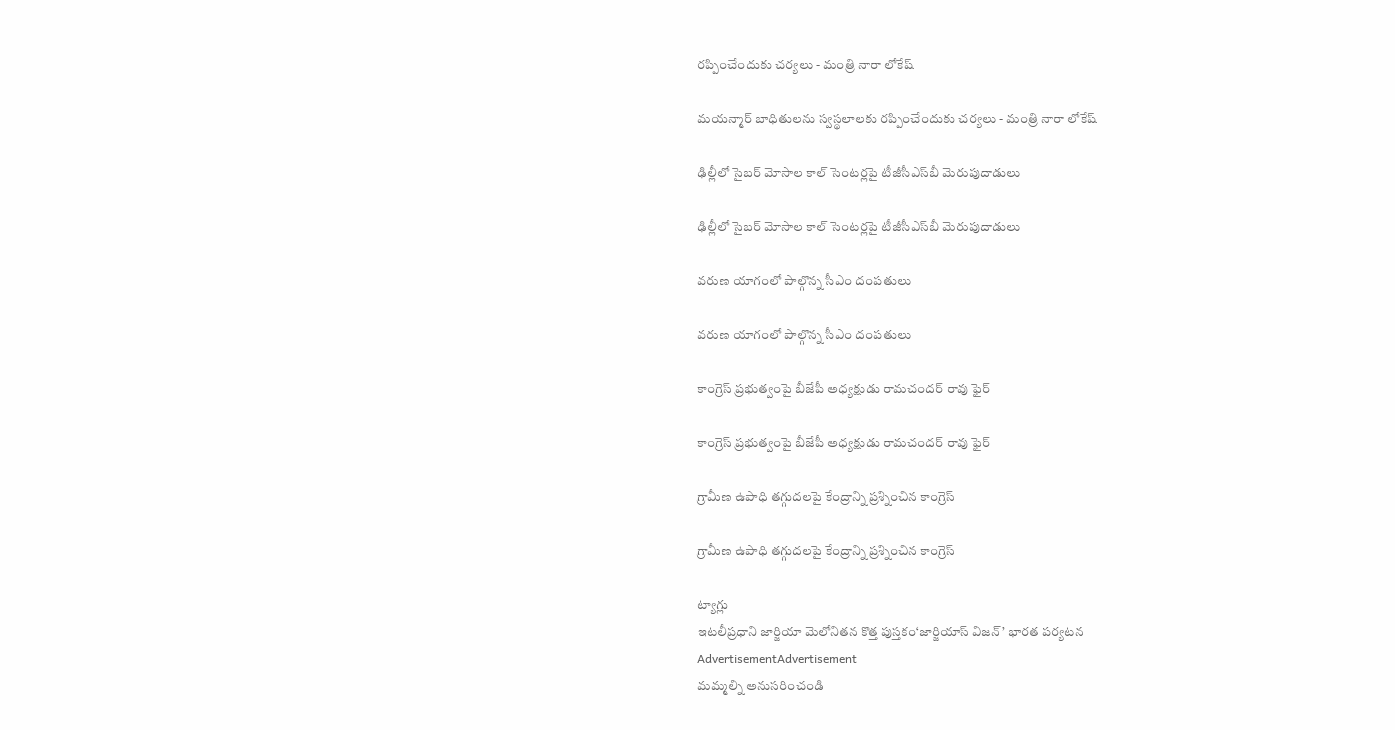రప్పించేందుకు చర్యలు - మంత్రి నారా లోకేష్

మయన్మార్ బాధితులను స్వస్థలాలకు రప్పించేందుకు చర్యలు - మంత్రి నారా లోకేష్

ఢిల్లీలో సైబర్ మోసాల కాల్ సెంటర్లపై టీజీసీఎస్‌బీ మెరుపుదాడులు

ఢిల్లీలో సైబర్ మోసాల కాల్ సెంటర్లపై టీజీసీఎస్‌బీ మెరుపుదాడులు

వరుణ యాగంలో పాల్గొన్న సీఎం దంపతులు

వరుణ యాగంలో పాల్గొన్న సీఎం దంపతులు

కాంగ్రెస్‌ ప్రభుత్వంపై బీజేపీ అధ్యక్షుడు రామచందర్‌ రావు ఫైర్‌

కాంగ్రెస్‌ ప్రభుత్వంపై బీజేపీ అధ్యక్షుడు రామచందర్‌ రావు ఫైర్‌

గ్రామీణ ఉపాధి తగ్గుదలపై కేంద్రాన్ని ప్రశ్నించిన కాంగ్రెస్‌

గ్రామీణ ఉపాధి తగ్గుదలపై కేంద్రాన్ని ప్రశ్నించిన కాంగ్రెస్‌

ట్యాగ్లు
ఇటలీప్రధాని జార్జియా మెలోనితన కొత్త పుస్తకం‘జార్జియాస్‌ విజన్‌’ భారత పర్యటన
AdvertisementAdvertisement
మమ్మల్ని అనుసరించండి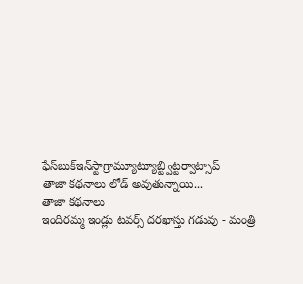ఫేస్‌బుక్ఇన్‌స్టాగ్రామ్యూట్యూబ్ట్విట్టర్వాట్సాప్
తాజా కథనాలు లోడ్ అవుతున్నాయి...
తాజా కథనాలు
ఇందిరమ్మ ఇండ్లు టవర్స్ దరఖాస్తు గడువు - మంత్రి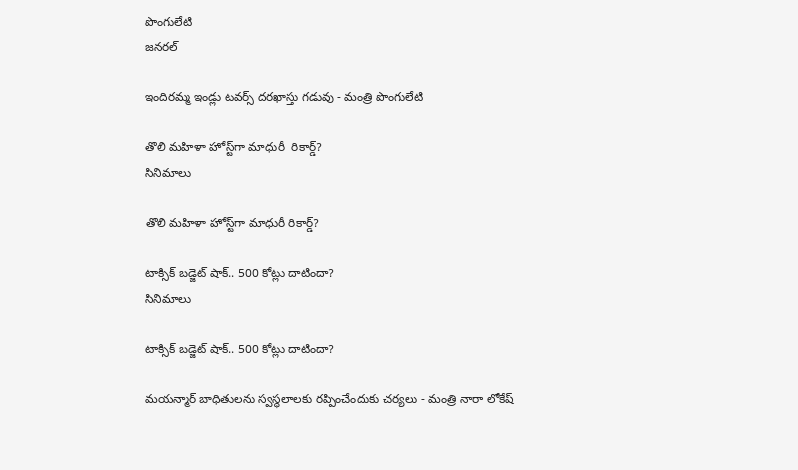పొంగులేటి
జనరల్

ఇందిరమ్మ ఇండ్లు టవర్స్ దరఖాస్తు గడువు - మంత్రి పొంగులేటి

తొలి మహిళా హోస్ట్‌గా మాధురీ  రికార్డ్?
సినిమాలు

తొలి మహిళా హోస్ట్‌గా మాధురీ రికార్డ్?

టాక్సిక్ బడ్జెట్ షాక్.. 500 కోట్లు దాటిందా?
సినిమాలు

టాక్సిక్ బడ్జెట్ షాక్.. 500 కోట్లు దాటిందా?

మయన్మార్ బాధితులను స్వస్థలాలకు రప్పించేందుకు చర్యలు - మంత్రి నారా లోకేష్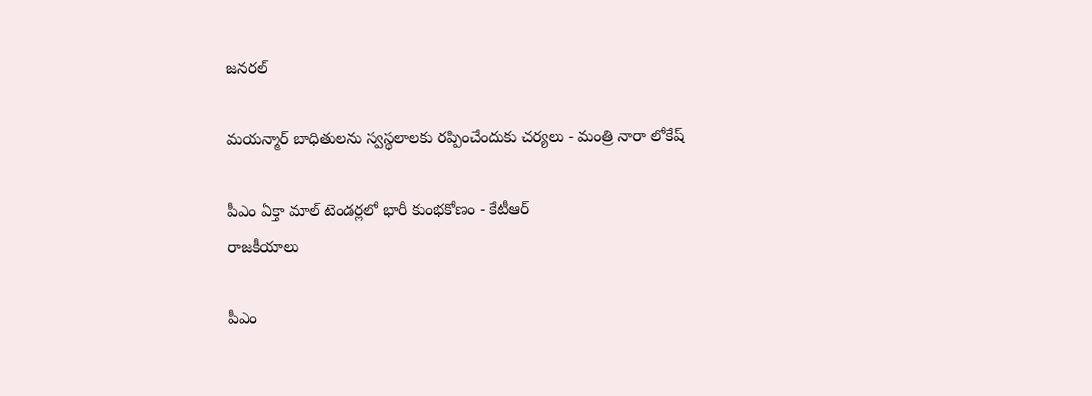జనరల్

మయన్మార్ బాధితులను స్వస్థలాలకు రప్పించేందుకు చర్యలు - మంత్రి నారా లోకేష్

పీఎం ఏక్తా మాల్‌ టెండర్లలో భారీ కుంభకోణం - కేటీఆర్
రాజకీయాలు

పీఎం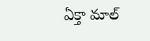ఏక్తా మాల్‌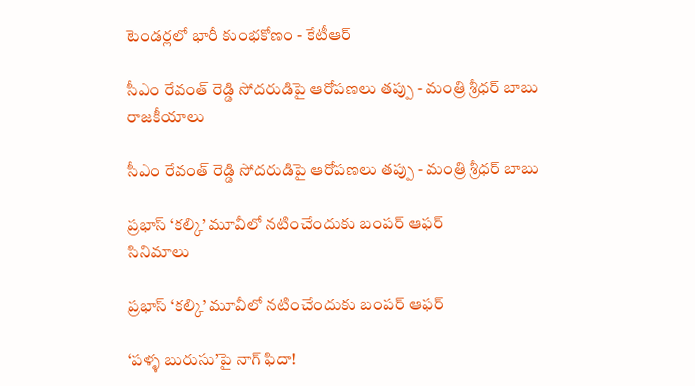టెండర్లలో భారీ కుంభకోణం - కేటీఆర్

సీఎం రేవంత్ రెడ్డి సోదరుడిపై ఆరోపణలు తప్పు - మంత్రి శ్రీధర్ బాబు
రాజకీయాలు

సీఎం రేవంత్ రెడ్డి సోదరుడిపై ఆరోపణలు తప్పు - మంత్రి శ్రీధర్ బాబు

ప్రభాస్ ‘కల్కి’ మూవీలో నటించేందుకు బంపర్ ఆఫర్
సినిమాలు

ప్రభాస్ ‘కల్కి’ మూవీలో నటించేందుకు బంపర్ ఆఫర్

‘పళ్ళ బురుసు’పై నాగ్ ఫిదా!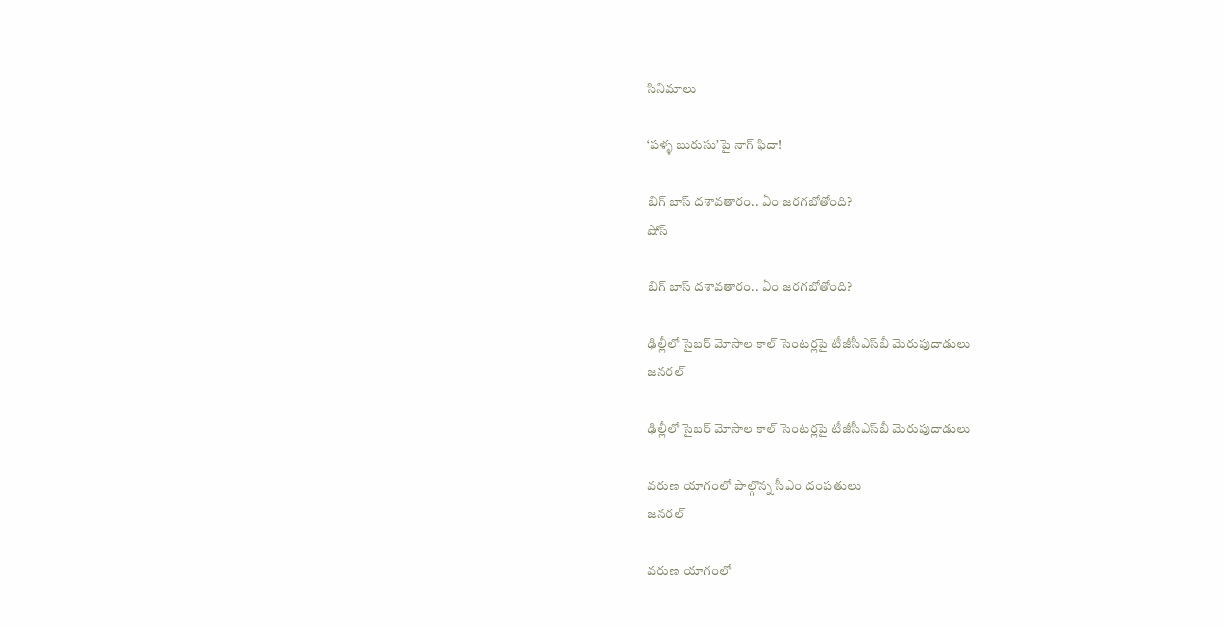సినిమాలు

‘పళ్ళ బురుసు’పై నాగ్ ఫిదా!

బిగ్ బాస్ దశావతారం.. ఏం జరగబోతోంది?
షోస్

బిగ్ బాస్ దశావతారం.. ఏం జరగబోతోంది?

ఢిల్లీలో సైబర్ మోసాల కాల్ సెంటర్లపై టీజీసీఎస్‌బీ మెరుపుదాడులు
జనరల్

ఢిల్లీలో సైబర్ మోసాల కాల్ సెంటర్లపై టీజీసీఎస్‌బీ మెరుపుదాడులు

వరుణ యాగంలో పాల్గొన్న సీఎం దంపతులు
జనరల్

వరుణ యాగంలో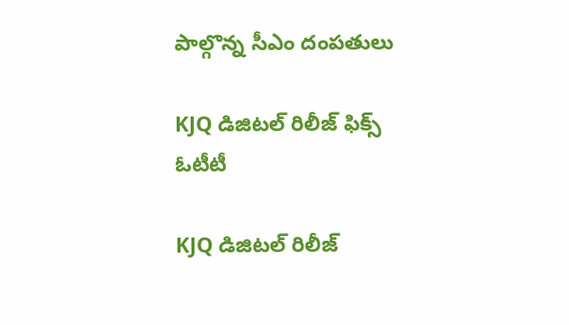పాల్గొన్న సీఎం దంపతులు

KJQ డిజిటల్‌ రిలీజ్‌ ఫిక్స్‌
ఓటీటీ

KJQ డిజిటల్‌ రిలీజ్‌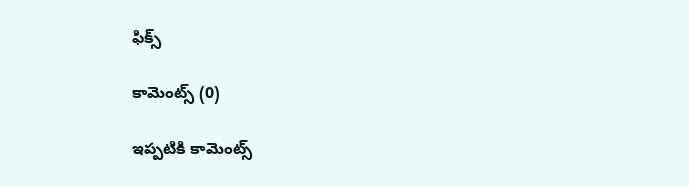ఫిక్స్‌

కామెంట్స్ (0)

ఇప్పటికి కామెంట్స్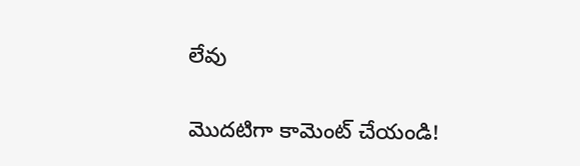లేవు

మొదటిగా కామెంట్ చేయండి!